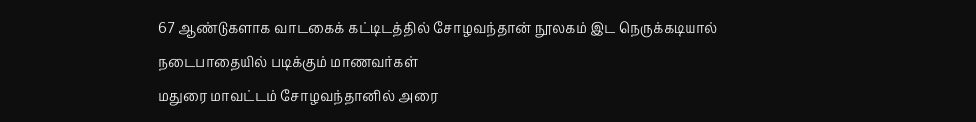67 ஆண்டுகளாக வாடகைக் கட்டிடத்தில் சோழவந்தான் நூலகம் இட நெருக்கடியால் நடைபாதையில் படிக்கும் மாணவர்கள்
மதுரை மாவட்டம் சோழவந்தானில் அரை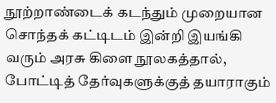நூற்றாண்டைக் கடந்தும் முறையான சொந்தக் கட்டிடம் இன்றி இயங்கி வரும் அரசு கிளை நூலகத்தால், போட்டித் தேர்வுகளுக்குத் தயாராகும்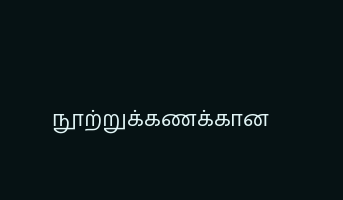நூற்றுக்கணக்கான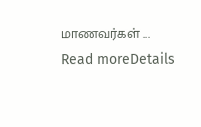மாணவர்கள் ...
Read moreDetails